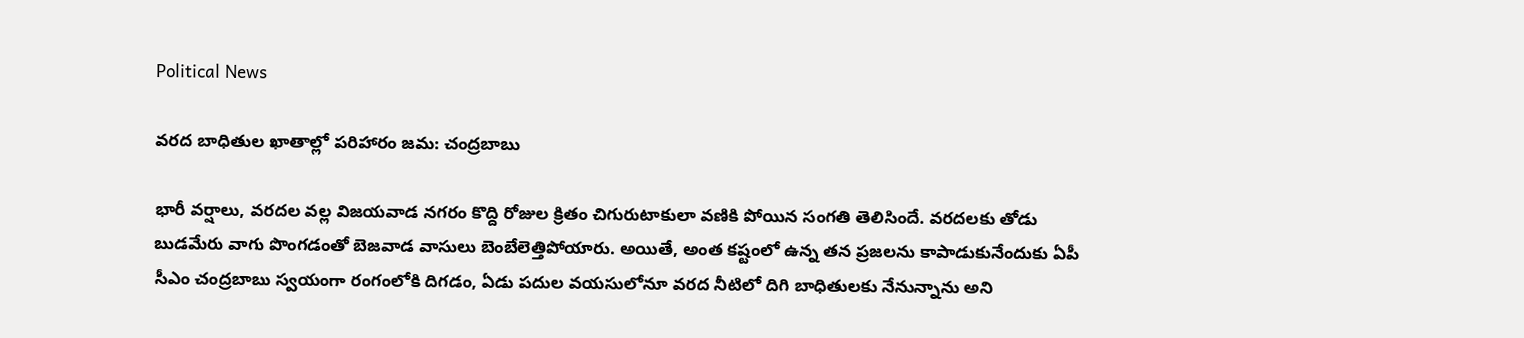Political News

వరద బాధితుల ఖాతాల్లో పరిహారం జమ: చంద్రబాబు

భారీ వర్షాలు, వ‌ర‌ద‌ల‌ వల్ల విజయవాడ నగరం కొద్ది రోజుల క్రితం చిగురుటాకులా వణికి పోయిన సంగతి తెలిసిందే. వరదలకు తోడు బుడమేరు వాగు పొంగడంతో బెజవాడ వాసులు బెంబేలెత్తిపోయారు. అయితే, అంత కష్టంలో ఉన్న తన ప్రజలను కాపాడుకునేందుకు ఏపీ సీఎం చంద్రబాబు స్వయంగా రంగంలోకి దిగడం, ఏడు పదుల వయసులోనూ వరద నీటిలో దిగి బాధితులకు నేనున్నాను అని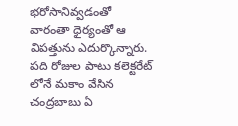భరోసానివ్వడంతో వారంతా ధైర్యంతో ఆ విపత్తును ఎదుర్కొన్నారు. పది రోజుల పాటు కలెక్టరేట్ లోనే మకాం వేసిన చంద్రబాబు ఏ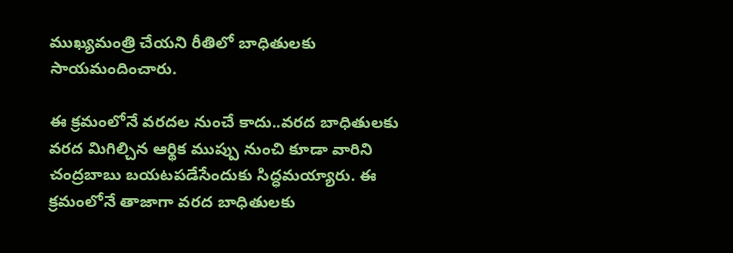ముఖ్యమంత్రి చేయని రీతిలో బాధితులకు సాయమందించారు.

ఈ క్రమంలోనే వరదల నుంచే కాదు..వరద బాధితులకు వరద మిగిల్చిన ఆర్థిక ముప్పు నుంచి కూడా వారిని చంద్రబాబు బయటపడేసేందుకు సిద్ధమయ్యారు. ఈ క్రమంలోనే తాజాగా వరద బాధితులకు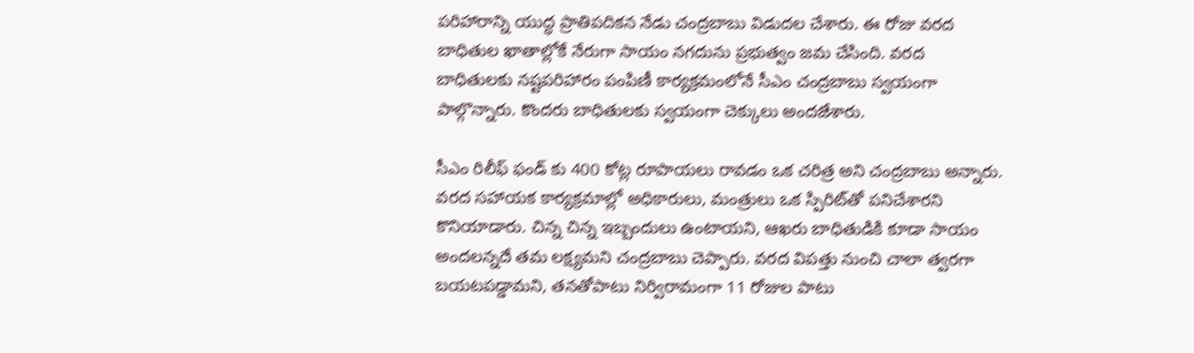పరిహారాన్ని యుద్ధ ప్రాతిపదికన నేడు చంద్రబాబు విడుదల చేశారు. ఈ రోజు వరద బాధితుల ఖాతాల్లోకే నేరుగా సాయం నగదును ప్రభుత్వం జమ చేసింది. వరద బాధితులకు న‌ష్ట‌ప‌రిహారం పంపిణీ కార్యక్రమంలోనే సీఎం చంద్రబాబు స్వయంగా పాల్గొన్నారు. కొందరు బాధితులకు స్వయంగా చెక్కులు అందజేశారు.

సీఎం రిలీఫ్ ఫండ్ కు 400 కోట్ల రూపాయలు రావడం ఒక చరిత్ర అని చంద్రబాబు అన్నారు. వరద సహాయక కార్యక్రమాల్లో అధికారులు, మంత్రులు ఒక స్పిరిట్‌తో పనిచేశారని కొనియాడారు. చిన్న చిన్న ఇబ్బందులు ఉంటాయని, ఆఖరు బాధితుడికి కూడా సాయం అందలన్నదే తమ లక్ష్యమని చంద్రబాబు చెప్పారు. వరద విపత్తు నుంచి చాలా త్వరగా బయటపడ్డామని, తనతోపాటు నిర్విరామంగా 11 రోజుల పాటు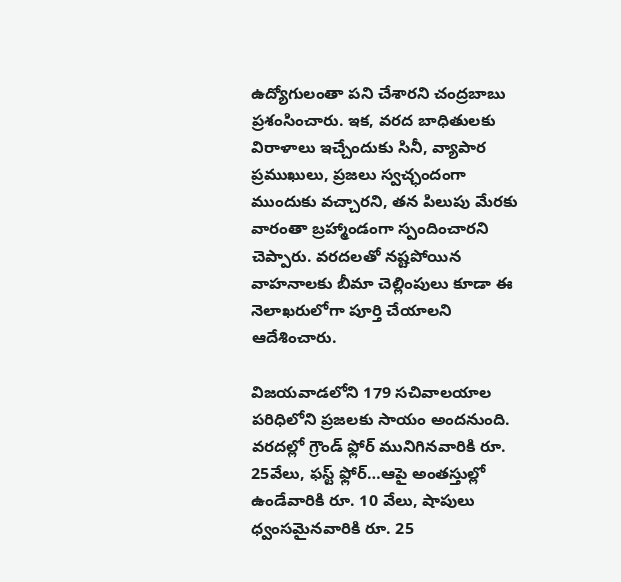ఉద్యోగులంతా పని చేశారని చంద్రబాబు ప్రశంసించారు. ఇక, వరద బాధితులకు విరాళాలు ఇచ్చేందుకు సినీ, వ్యాపార ప్రముఖులు, ప్రజలు స్వచ్ఛందంగా ముందుకు వచ్చారని, తన పిలుపు మేరకు వారంతా బ్రహ్మాండంగా స్పందించారని చెప్పారు. వరదలతో నష్టపోయిన వాహనాలకు బీమా చెల్లింపులు కూడా ఈ నెలాఖరులోగా పూర్తి చేయాలని ఆదేశించారు.

విజయవాడలోని 179 సచివాలయాల పరిధిలోని ప్రజలకు సాయం అందనుంది. వరదల్లో గ్రౌండ్ ఫ్లోర్ మునిగినవారికి రూ. 25వేలు, ఫస్ట్ ఫ్లోర్…ఆపై అంతస్తుల్లో ఉండేవారికి రూ. 10 వేలు, షాపులు ధ్వంసమైనవారికి రూ. 25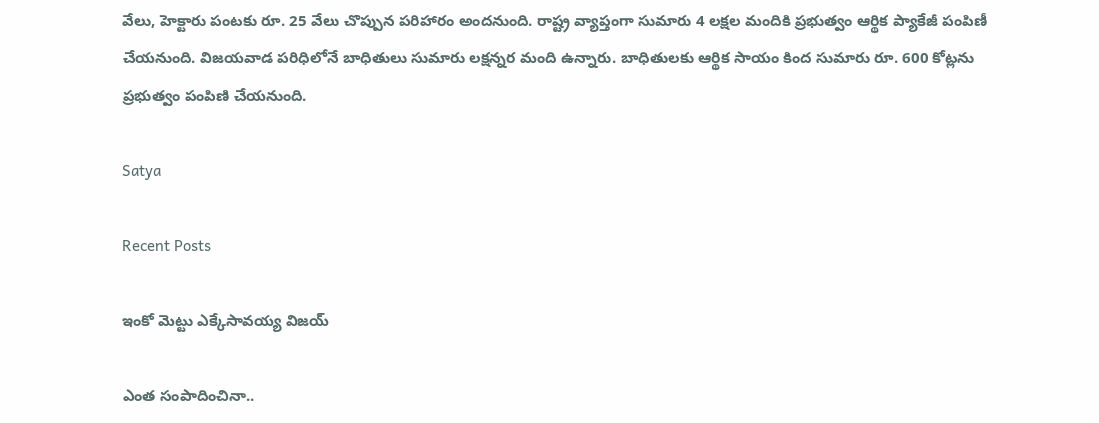వేలు, హెక్టారు పంటకు రూ. 25 వేలు చొప్పున పరిహారం అందనుంది. రాష్ట్ర వ్యాప్తంగా సుమారు 4 లక్షల మందికి ప్రభుత్వం ఆర్థిక ప్యాకేజీ పంపిణీ చేయనుంది. విజయవాడ పరిధిలోనే బాధితులు సుమారు లక్షన్నర మంది ఉన్నారు. బాధితులకు ఆర్థిక సాయం కింద సుమారు రూ. 600 కోట్లను ప్రభుత్వం పంపిణి చేయనుంది.

Satya

Recent Posts

ఇంకో మెట్టు ఎక్కేసావయ్య విజయ్

ఎంత సంపాదించినా..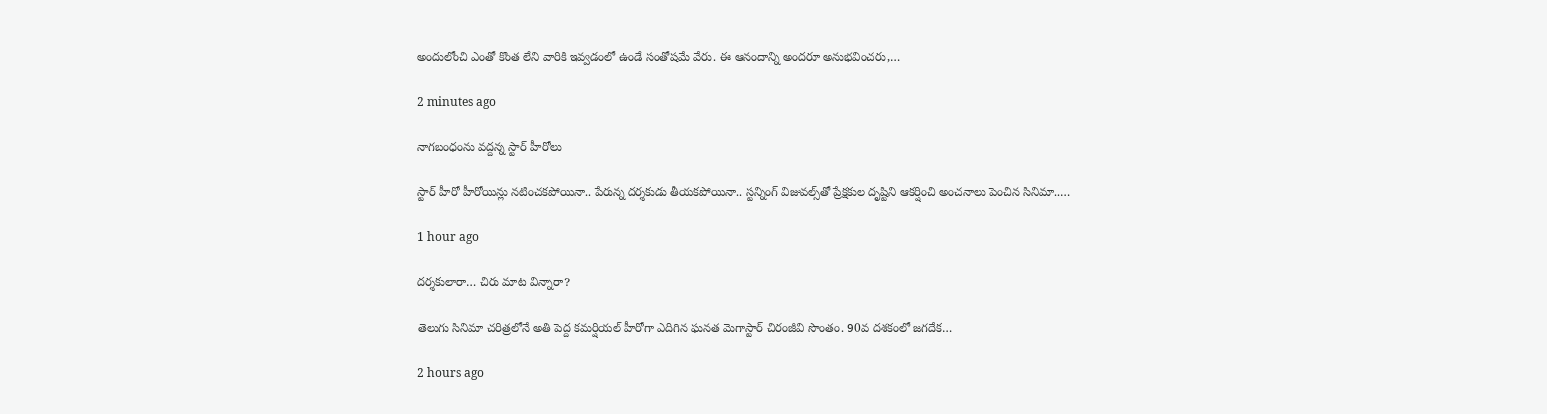అందులోంచి ఎంతో కొంత లేని వారికి ఇవ్వడంలో ఉండే సంతోషమే వేరు. ఈ ఆనందాన్ని అందరూ అనుభవించరు,…

2 minutes ago

నాగబంధంను వ‌ద్ద‌న్న స్టార్ హీరోలు

స్టార్ హీరో హీరోయిన్లు న‌టించ‌క‌పోయినా.. పేరున్న ద‌ర్శ‌కుడు తీయ‌క‌పోయినా.. స్ట‌న్నింగ్ విజువ‌ల్స్‌తో ప్రేక్ష‌కుల దృష్టిని ఆక‌ర్షించి అంచ‌నాలు పెంచిన‌ సినిమా..…

1 hour ago

దర్శకులారా… చిరు మాట విన్నారా?

తెలుగు సినిమా చరిత్రలోనే అతి పెద్ద కమర్షియల్ హీరోగా ఎదిగిన ఘనత మెగాస్టార్ చిరంజీవి సొంతం. 90వ దశకంలో జగదేక…

2 hours ago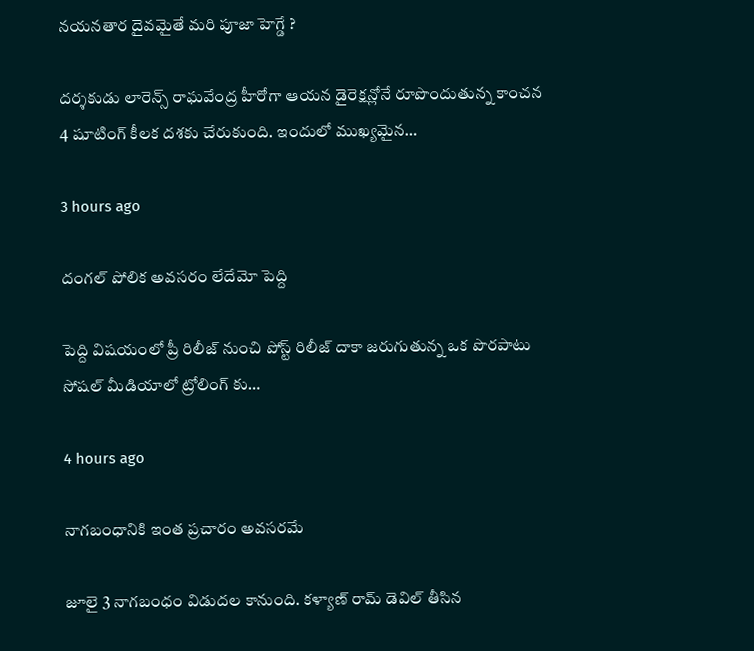నయనతార దైవమైతే మరి పూజా హెగ్డే ?

దర్శకుడు లారెన్స్ రాఘవేంద్ర హీరోగా ఆయన డైరెక్షన్లోనే రూపొందుతున్న కాంచన 4 షూటింగ్ కీలక దశకు చేరుకుంది. ఇందులో ముఖ్యమైన…

3 hours ago

దంగల్ పోలిక అవసరం లేదేమో పెద్ది

పెద్ది విషయంలో ప్రీ రిలీజ్ నుంచి పోస్ట్ రిలీజ్ దాకా జరుగుతున్న ఒక పొరపాటు సోషల్ మీడియాలో ట్రోలింగ్ కు…

4 hours ago

నాగబంధానికి ఇంత ప్రచారం అవసరమే

జూలై 3 నాగబంధం విడుదల కానుంది. కళ్యాణ్ రామ్ డెవిల్ తీసిన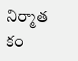నిర్మాత కం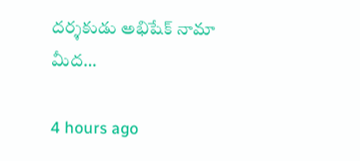దర్శకుడు అభిషేక్ నామా మీద…

4 hours ago